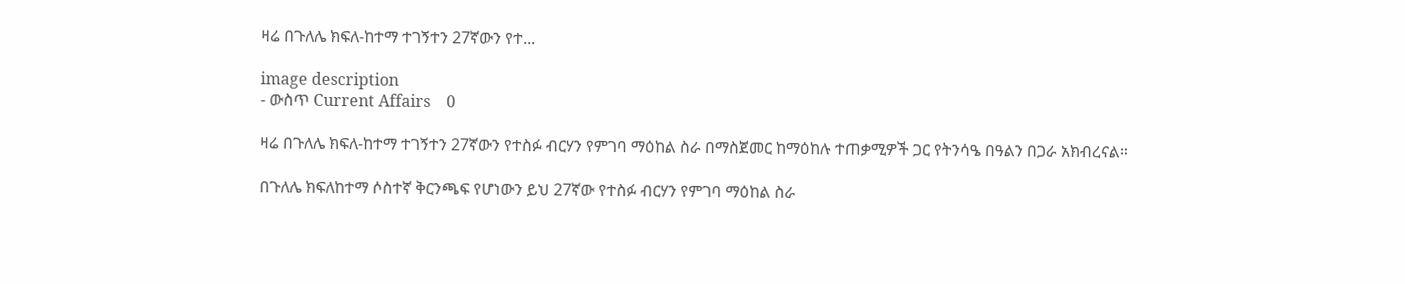ዛሬ በጉለሌ ክፍለ-ከተማ ተገኝተን 27ኛውን የተ...

image description
- ውስጥ Current Affairs    0

ዛሬ በጉለሌ ክፍለ-ከተማ ተገኝተን 27ኛውን የተስፉ ብርሃን የምገባ ማዕከል ስራ በማስጀመር ከማዕከሉ ተጠቃሚዎች ጋር የትንሳዔ በዓልን በጋራ አክብረናል።

በጉለሌ ክፍለከተማ ሶስተኛ ቅርንጫፍ የሆነውን ይህ 27ኛው የተስፉ ብርሃን የምገባ ማዕከል ስራ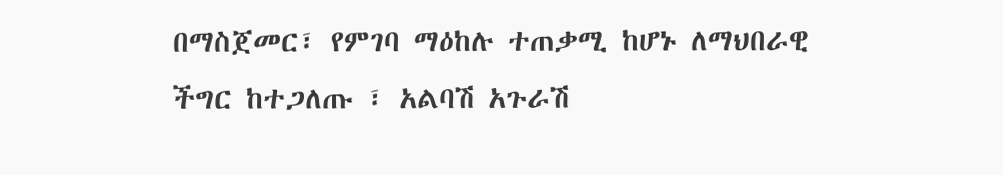በማስጀመር፣ የምገባ ማዕከሉ ተጠቃሚ ከሆኑ ለማህበራዊ ችግር ከተጋለጡ ፣ አልባሽ አጉራሽ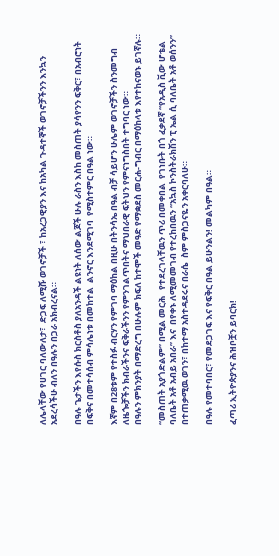ለሌላቸው የሀገር ባለውለታ፣  ድጋፍ ለሚሹ ወገኖቻች ፣ ከአረጋዊያን እና ከአካል ጉዳተኞች ወገኖቻችንን እንኳን አደረሳችሁ ብለን በዓሉን በጋራ አክብረናል።

በዓሉ ጌታችን እየሱስ ክርስቶስ ያለአንዳች ልዩነት ለሰው ልጆች ሁሉ ራስን እስከ መስጠት ያሳየንን ፍቅር፣ በአብሮነት በፍቅና በመተሳሰብ ምሳሌነቱ በመከተል  ልንኖር እንደሚገባ  የሚስተምር በዓል ነው።

እኛም በ28ቱም የተስፉ ብርሃን የምገባ ማዕከል በዚሁ በትንሳኤ በዓል ብቻ ሳይሆን ሁሌም ወገኖቻችን ስንመግብ ለዜጐቻችን ክብራችንና ፍቅራችንን የምንገልጥበትና ማህበራዊ ፍትህን የምናነግስበት ተግባር ነው።
በዓሉን ምክንያት በማድረግ በሁሉም ክፍለ ከተሞች መዓድ የማቋደስ መርሐ-ግብር በማዕከላቱ እየተከናወኑ ይገኛሉ።

“መስጠት አያጎድልም” በሚል መርሕ   የተደረገላቸዉን ጥሪ በመቀበል  የገነቡት በጎ ፈቃደኛ “የአዲስ ቪው ሆቴል ባለቤት አቶ አብይ አበራ” እና  በየቀኑ ለሚመመገብ የተረከበዉን “አኳስ ኮንስትራክሽን ፒ ኤል ሲ ባለቤት አቶ ወሰንን” በተጠቃሚዉ ወገን፣ በከተማ አስተዳደሩና በራሴ  ስም ምስጋናዬን አቀርባለሁ።

በዓሉ የመተባበር፣ የመደጋገፍ እና የፍቅር በዓል ይሁንልን! መልካም በዓል።

ፈጣሪ ኢትዮጵያንና ሕዝቦቿን ይባርክ!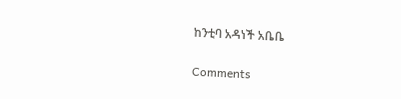ከንቲባ አዳነች አቤቤ


Comments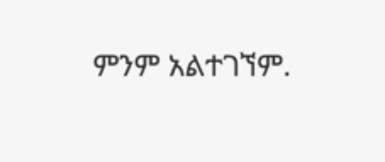ምንም አልተገኘም.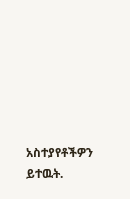አስተያየቶችዎን ይተዉት.